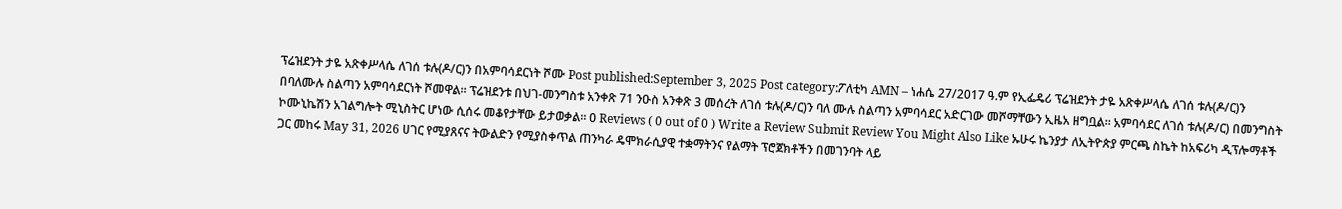ፕሬዝደንት ታዬ አጽቀሥላሴ ለገሰ ቱሉ(ዶ/ር)ን በአምባሳደርነት ሾሙ Post published:September 3, 2025 Post category:ፖለቲካ AMN – ነሐሴ 27/2017 ዓ.ም የኢፌዴሪ ፕሬዝደንት ታዬ አጽቀሥላሴ ለገሰ ቱሉ(ዶ/ር)ን በባለሙሉ ስልጣን አምባሳደርነት ሾመዋል። ፕሬዝደንቱ በህገ-መንግስቱ አንቀጽ 71 ንዑስ አንቀጽ 3 መሰረት ለገሰ ቱሉ(ዶ/ር)ን ባለ ሙሉ ስልጣን አምባሳደር አድርገው መሾማቸውን ኢዜአ ዘግቧል። አምባሳደር ለገሰ ቱሉ(ዶ/ር) በመንግስት ኮሙኒኬሽን አገልግሎት ሚኒስትር ሆነው ሲሰሩ መቆየታቸው ይታወቃል። 0 Reviews ( 0 out of 0 ) Write a Review Submit Review You Might Also Like ኡሁሩ ኬንያታ ለኢትዮጵያ ምርጫ ስኬት ከአፍሪካ ዲፕሎማቶች ጋር መከሩ May 31, 2026 ሀገር የሚያጸናና ትውልድን የሚያስቀጥል ጠንካራ ዴሞክራሲያዊ ተቋማትንና የልማት ፕሮጀክቶችን በመገንባት ላይ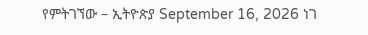የምትገኘው – ኢትዮጵያ September 16, 2026 ነገ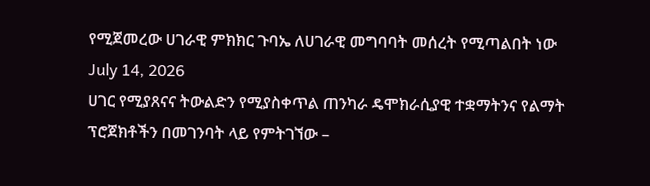የሚጀመረው ሀገራዊ ምክክር ጉባኤ ለሀገራዊ መግባባት መሰረት የሚጣልበት ነው July 14, 2026
ሀገር የሚያጸናና ትውልድን የሚያስቀጥል ጠንካራ ዴሞክራሲያዊ ተቋማትንና የልማት ፕሮጀክቶችን በመገንባት ላይ የምትገኘው –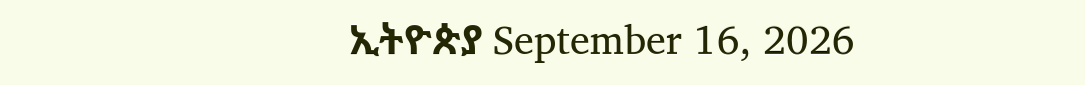ኢትዮጵያ September 16, 2026